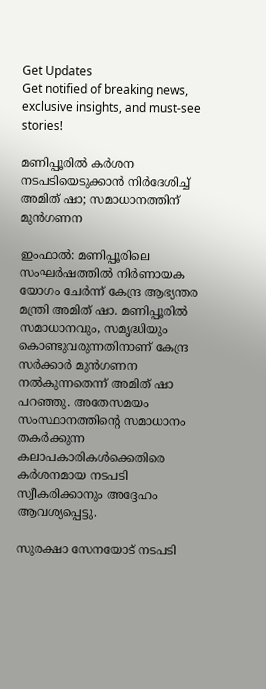Get Updates
Get notified of breaking news, exclusive insights, and must-see stories!

മണിപ്പൂരില്‍ കര്‍ശന നടപടിയെടുക്കാന്‍ നിര്‍ദേശിച്ച് അമിത് ഷാ; സമാധാനത്തിന് മുന്‍ഗണന

ഇംഫാല്‍: മണിപ്പൂരിലെ സംഘര്‍ഷത്തില്‍ നിര്‍ണായക യോഗം ചേര്‍ന്ന് കേന്ദ്ര ആഭ്യന്തര മന്ത്രി അമിത് ഷാ. മണിപ്പൂരില്‍ സമാധാനവും, സമൃദ്ധിയും കൊണ്ടുവരുന്നതിനാണ് കേന്ദ്ര സര്‍ക്കാര്‍ മുന്‍ഗണന നല്‍കുന്നതെന്ന് അമിത് ഷാ പറഞ്ഞു. അതേസമയം സംസ്ഥാനത്തിന്റെ സമാധാനം തകര്‍ക്കുന്ന കലാപകാരികള്‍ക്കെതിരെ കര്‍ശനമായ നടപടി സ്വീകരിക്കാനും അദ്ദേഹം ആവശ്യപ്പെട്ടു.

സുരക്ഷാ സേനയോട് നടപടി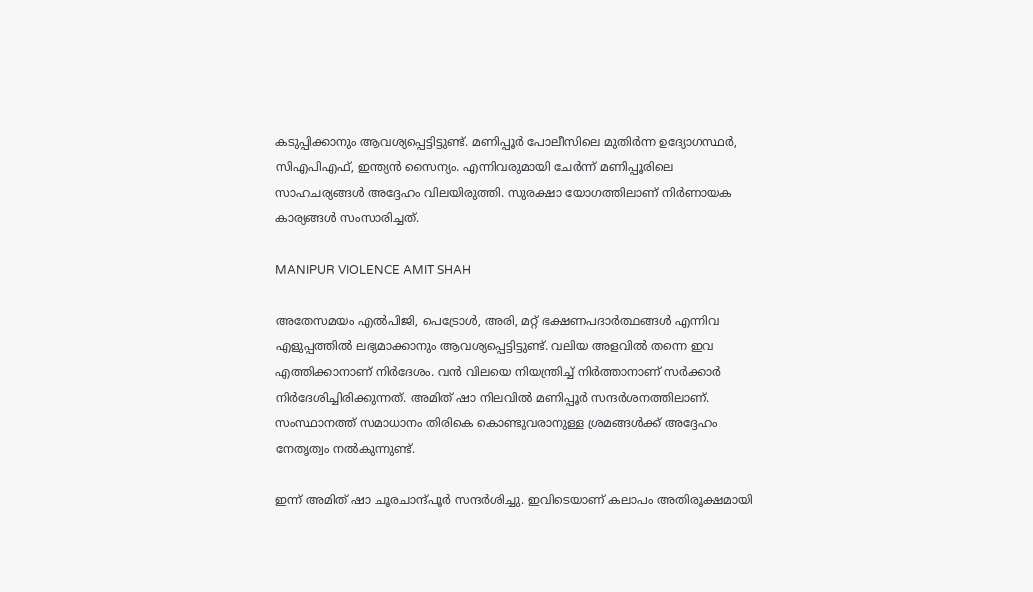കടുപ്പിക്കാനും ആവശ്യപ്പെട്ടിട്ടുണ്ട്. മണിപ്പൂര്‍ പോലീസിലെ മുതിര്‍ന്ന ഉദ്യോഗസ്ഥര്‍, സിഎപിഎഫ്, ഇന്ത്യന്‍ സൈന്യം. എന്നിവരുമായി ചേര്‍ന്ന് മണിപ്പൂരിലെ സാഹചര്യങ്ങള്‍ അദ്ദേഹം വിലയിരുത്തി. സുരക്ഷാ യോഗത്തിലാണ് നിര്‍ണായക കാര്യങ്ങള്‍ സംസാരിച്ചത്.

MANIPUR VIOLENCE AMIT SHAH

അതേസമയം എല്‍പിജി, പെട്രോള്‍, അരി, മറ്റ് ഭക്ഷണപദാര്‍ത്ഥങ്ങള്‍ എന്നിവ എളുപ്പത്തില്‍ ലഭ്യമാക്കാനും ആവശ്യപ്പെട്ടിട്ടുണ്ട്. വലിയ അളവില്‍ തന്നെ ഇവ എത്തിക്കാനാണ് നിര്‍ദേശം. വന്‍ വിലയെ നിയന്ത്രിച്ച് നിര്‍ത്താനാണ് സര്‍ക്കാര്‍ നിര്‍ദേശിച്ചിരിക്കുന്നത്. അമിത് ഷാ നിലവില്‍ മണിപ്പൂര്‍ സന്ദര്‍ശനത്തിലാണ്. സംസ്ഥാനത്ത് സമാധാനം തിരികെ കൊണ്ടുവരാനുള്ള ശ്രമങ്ങള്‍ക്ക് അദ്ദേഹം നേതൃത്വം നല്‍കുന്നുണ്ട്.

ഇന്ന് അമിത് ഷാ ചൂരചാന്ദ്പൂര്‍ സന്ദര്‍ശിച്ചു. ഇവിടെയാണ് കലാപം അതിരൂക്ഷമായി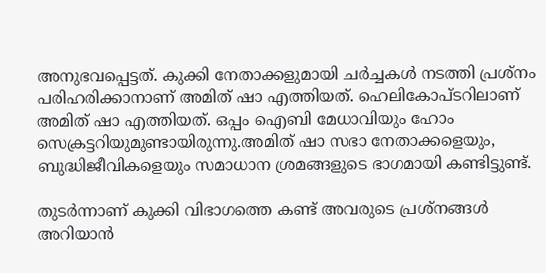അനുഭവപ്പെട്ടത്. കുക്കി നേതാക്കളുമായി ചര്‍ച്ചകള്‍ നടത്തി പ്രശ്‌നം പരിഹരിക്കാനാണ് അമിത് ഷാ എത്തിയത്. ഹെലികോപ്ടറിലാണ് അമിത് ഷാ എത്തിയത്. ഒപ്പം ഐബി മേധാവിയും ഹോം സെക്രട്ടറിയുമുണ്ടായിരുന്നു.അമിത് ഷാ സഭാ നേതാക്കളെയും, ബുദ്ധിജീവികളെയും സമാധാന ശ്രമങ്ങളുടെ ഭാഗമായി കണ്ടിട്ടുണ്ട്.

തുടര്‍ന്നാണ് കുക്കി വിഭാഗത്തെ കണ്ട് അവരുടെ പ്രശ്‌നങ്ങള്‍ അറിയാന്‍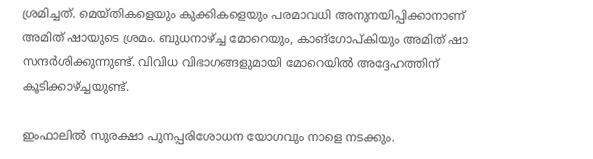ശ്രമിച്ചത്. മെയ്തികളെയും കുക്കികളെയും പരമാവധി അനുനയിപ്പിക്കാനാണ് അമിത് ഷായുടെ ശ്രമം. ബുധനാഴ്ച്ച മോറെയും, കാങ്‌ഗോപ്കിയും അമിത് ഷാ സന്ദര്‍ശിക്കുന്നുണ്ട്. വിവിധ വിഭാഗങ്ങളുമായി മോറെയില്‍ അദ്ദേഹത്തിന് കൂടിക്കാഴ്ച്ചയുണ്ട്.

ഇംഫാലില്‍ സുരക്ഷാ പുനപ്പരിശോധന യോഗവും നാളെ നടക്കും.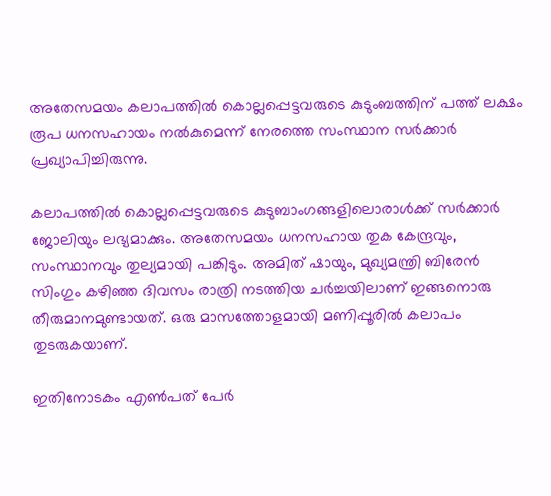അതേസമയം കലാപത്തില്‍ കൊല്ലപ്പെട്ടവരുടെ കുടുംബത്തിന് പത്ത് ലക്ഷം രൂപ ധനസഹായം നല്‍കുമെന്ന് നേരത്തെ സംസ്ഥാന സര്‍ക്കാര്‍ പ്രഖ്യാപിച്ചിരുന്നു.

കലാപത്തില്‍ കൊല്ലപ്പെട്ടവരുടെ കുടുബാംഗങ്ങളിലൊരാള്‍ക്ക് സര്‍ക്കാര്‍ ജോലിയും ലഭ്യമാക്കും. അതേസമയം ധനസഹായ തുക കേന്ദ്രവും, സംസ്ഥാനവും തുല്യമായി പങ്കിടും. അമിത് ഷായും, മുഖ്യമന്ത്രി ബിരേന്‍ സിംഗും കഴിഞ്ഞ ദിവസം രാത്രി നടത്തിയ ചര്‍ച്ചയിലാണ് ഇങ്ങനൊരു തീരുമാനമുണ്ടായത്. ഒരു മാസത്തോളമായി മണിപ്പൂരില്‍ കലാപം തുടരുകയാണ്.

ഇതിനോടകം എണ്‍പത് പേര്‍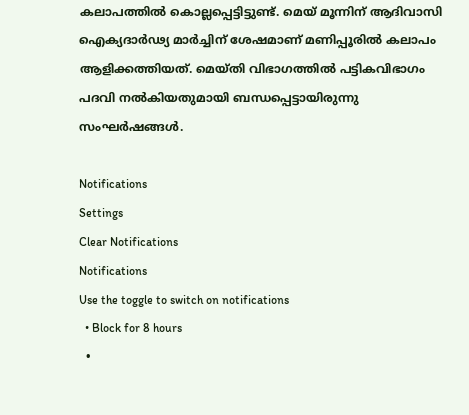കലാപത്തില്‍ കൊല്ലപ്പെട്ടിട്ടുണ്ട്. മെയ് മൂന്നിന് ആദിവാസി ഐക്യദാര്‍ഢ്യ മാര്‍ച്ചിന് ശേഷമാണ് മണിപ്പൂരില്‍ കലാപം ആളിക്കത്തിയത്. മെയ്തി വിഭാഗത്തില്‍ പട്ടികവിഭാഗം പദവി നല്‍കിയതുമായി ബന്ധപ്പെട്ടായിരുന്നു സംഘര്‍ഷങ്ങള്‍.

Notifications
Settings
Clear Notifications
Notifications
Use the toggle to switch on notifications
  • Block for 8 hours
  •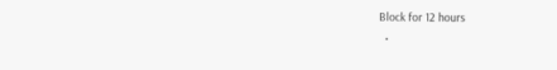Block for 12 hours
  •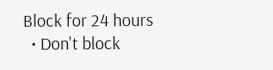Block for 24 hours
  • Don't block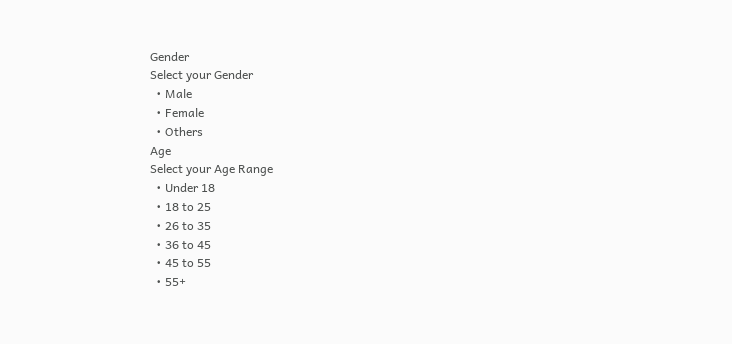Gender
Select your Gender
  • Male
  • Female
  • Others
Age
Select your Age Range
  • Under 18
  • 18 to 25
  • 26 to 35
  • 36 to 45
  • 45 to 55
  • 55+